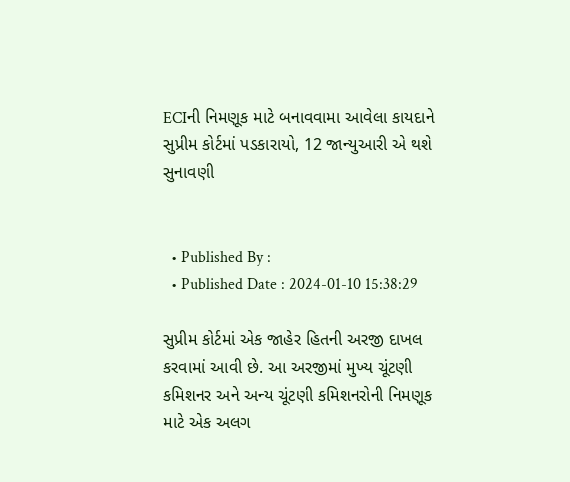ECIની નિમણૂક માટે બનાવવામા આવેલા કાયદાને સુપ્રીમ કોર્ટમાં પડકારાયો, 12 જાન્યુઆરી એ થશે સુનાવણી


  • Published By :
  • Published Date : 2024-01-10 15:38:29

સુપ્રીમ કોર્ટમાં એક જાહેર હિતની અરજી દાખલ કરવામાં આવી છે. આ અરજીમાં મુખ્ય ચૂંટણી કમિશનર અને અન્ય ચૂંટણી કમિશનરોની નિમણૂક માટે એક અલગ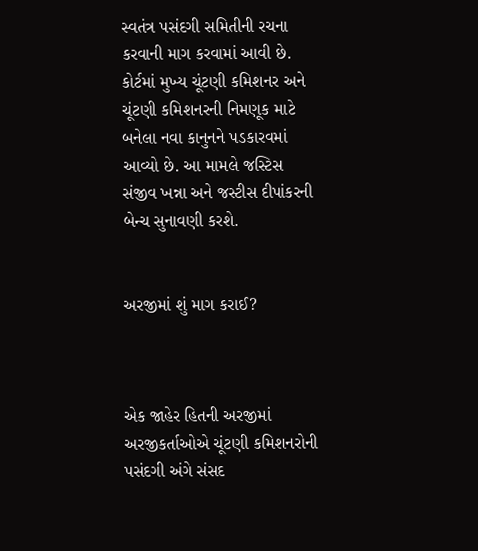સ્વતંત્ર પસંદગી સમિતીની રચના કરવાની માગ કરવામાં આવી છે. કોર્ટમાં મુખ્ય ચૂંટણી કમિશનર અને ચૂંટણી કમિશનરની નિમણૂક માટે બનેલા નવા કાનુનને પડકારવમાં આવ્યો છે. આ મામલે જસ્ટિસ સંજીવ ખન્ના અને જસ્ટીસ દીપાંકરની બેન્ચ સુનાવણી કરશે.


અરજીમાં શું માગ કરાઈ?



એક જાહેર હિતની અરજીમાં અરજીકર્તાઓએ ચૂંટણી કમિશનરોની પસંદગી અંગે સંસદ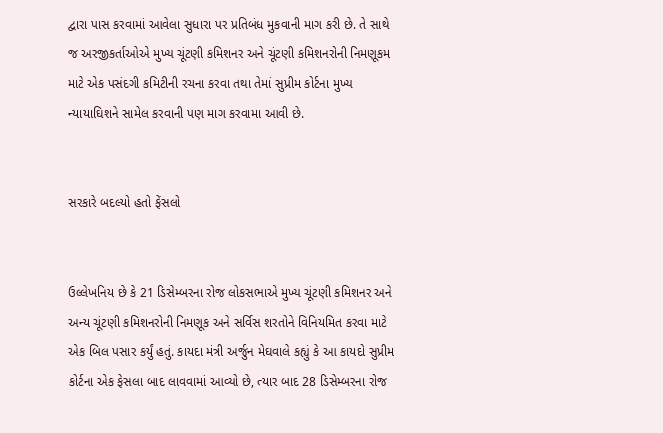દ્વારા પાસ કરવામાં આવેલા સુધારા પર પ્રતિબંધ મુકવાની માગ કરી છે. તે સાથે જ અરજીકર્તાઓએ મુખ્ય ચૂંટણી કમિશનર અને ચૂંટણી કમિશનરોની નિમણૂકમ માટે એક પસંદગી કમિટીની રચના કરવા તથા તેમાં સુપ્રીમ કોર્ટના મુખ્ય ન્યાયાઘિશને સામેલ કરવાની પણ માગ કરવામા આવી છે.


સરકારે બદલ્યો હતો ફેંસલો


ઉલ્લેખનિય છે કે 21 ડિસેમ્બરના રોજ લોકસભાએ મુખ્ય ચૂંટણી કમિશનર અને અન્ય ચૂંટણી કમિશનરોની નિમણૂક અને સર્વિસ શરતોને વિનિયમિત કરવા માટે એક બિલ પસાર કર્યું હતું. કાયદા મંત્રી અર્જુન મેઘવાલે કહ્યું કે આ કાયદો સુપ્રીમ કોર્ટના એક ફેસલા બાદ લાવવામાં આવ્યો છે, ત્યાર બાદ 28 ડિસેમ્બરના રોજ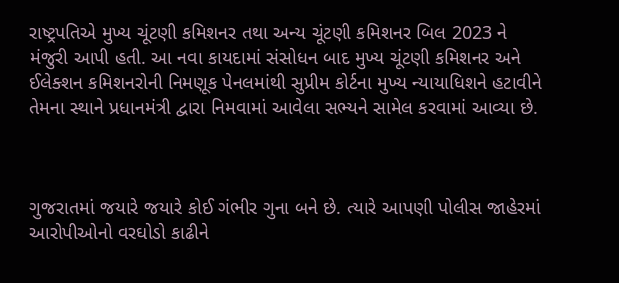રાષ્ટ્રપતિએ મુખ્ય ચૂંટણી કમિશનર તથા અન્ય ચૂંટણી કમિશનર બિલ 2023 ને મંજુરી આપી હતી. આ નવા કાયદામાં સંસોધન બાદ મુખ્ય ચૂંટણી કમિશનર અને ઈલેક્શન કમિશનરોની નિમણૂક પેનલમાંથી સુપ્રીમ કોર્ટના મુખ્ય ન્યાયાધિશને હટાવીને તેમના સ્થાને પ્રધાનમંત્રી દ્વારા નિમવામાં આવેલા સભ્યને સામેલ કરવામાં આવ્યા છે.



ગુજરાતમાં જયારે જયારે કોઈ ગંભીર ગુના બને છે. ત્યારે આપણી પોલીસ જાહેરમાં આરોપીઓનો વરઘોડો કાઢીને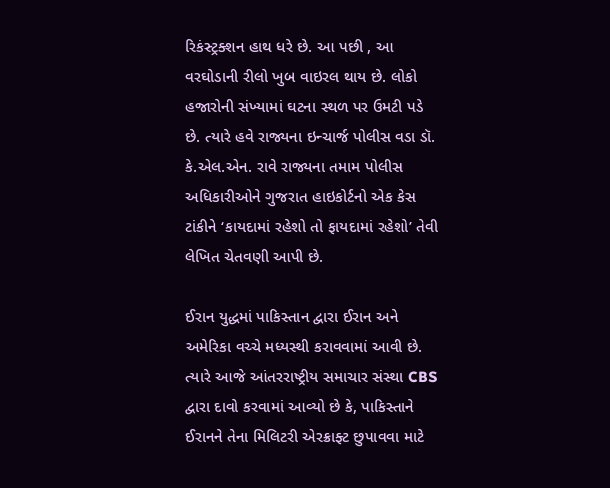રિકંસ્ટ્રક્શન હાથ ધરે છે. આ પછી , આ વરઘોડાની રીલો ખુબ વાઇરલ થાય છે. લોકો હજારોની સંખ્યામાં ઘટના સ્થળ પર ઉમટી પડે છે. ત્યારે હવે રાજ્યના ઇન્ચાર્જ પોલીસ વડા ડૉ. કે.એલ.એન. રાવે રાજ્યના તમામ પોલીસ અધિકારીઓને ગુજરાત હાઇકોર્ટનો એક કેસ ટાંકીને ‘કાયદામાં રહેશો તો ફાયદામાં રહેશો’ તેવી લેખિત ચેતવણી આપી છે.

ઈરાન યુદ્ધમાં પાકિસ્તાન દ્વારા ઈરાન અને અમેરિકા વચ્ચે મધ્યસ્થી કરાવવામાં આવી છે. ત્યારે આજે આંતરરાષ્ટ્રીય સમાચાર સંસ્થા CBS દ્વારા દાવો કરવામાં આવ્યો છે કે, પાકિસ્તાને ઈરાનને તેના મિલિટરી એરક્રાફ્ટ છુપાવવા માટે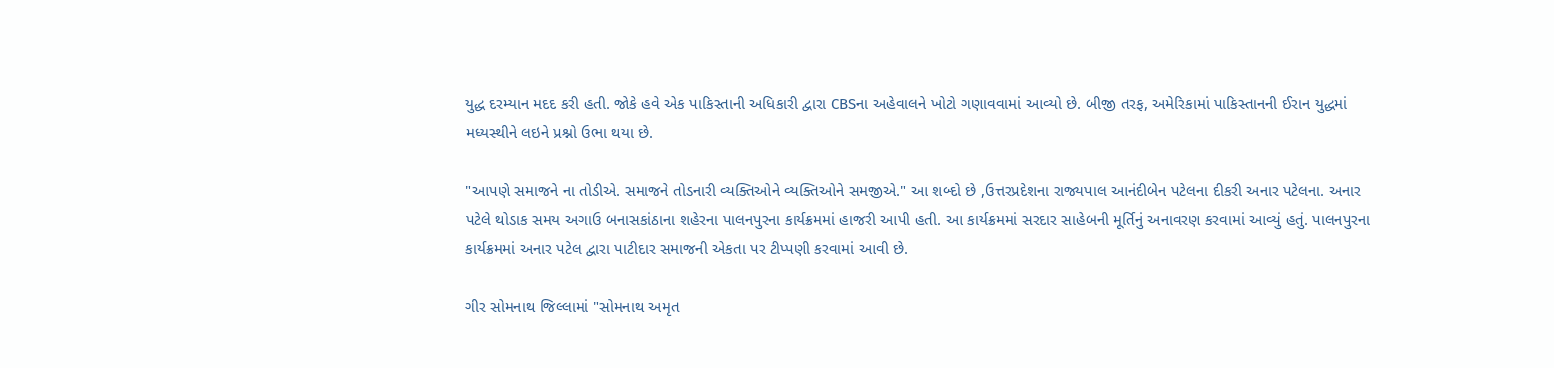યુદ્ધ દરમ્યાન મદદ કરી હતી. જોકે હવે એક પાકિસ્તાની અધિકારી દ્વારા CBSના અહેવાલને ખોટો ગણાવવામાં આવ્યો છે. બીજી તરફ, અમેરિકામાં પાકિસ્તાનની ઈરાન યુદ્ધમાં મધ્યસ્થીને લઇને પ્રશ્નો ઉભા થયા છે.

"આપણે સમાજને ના તોડીએ. સમાજને તોડનારી વ્યક્તિઓને વ્યક્તિઓને સમજીએ." આ શબ્દો છે ,ઉત્તરપ્રદેશના રાજ્યપાલ આનંદીબેન પટેલના દીકરી અનાર પટેલના. અનાર પટેલે થોડાક સમય અગાઉ બનાસકાંઠાના શહેરના પાલનપુરના કાર્યક્રમમાં હાજરી આપી હતી. આ કાર્યક્રમમાં સરદાર સાહેબની મૂર્તિનું અનાવરણ કરવામાં આવ્યું હતું. પાલનપુરના કાર્યક્રમમાં અનાર પટેલ દ્વારા પાટીદાર સમાજની એકતા પર ટીપ્પણી કરવામાં આવી છે.

ગીર સોમનાથ જિલ્લામાં "સોમનાથ અમૃત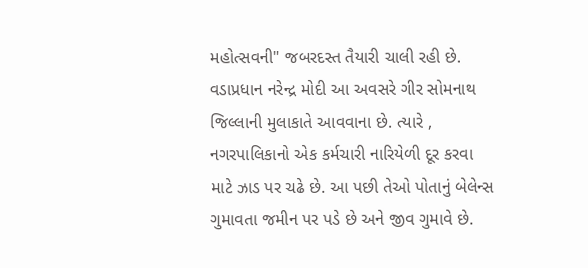મહોત્સવની" જબરદસ્ત તૈયારી ચાલી રહી છે. વડાપ્રધાન નરેન્દ્ર મોદી આ અવસરે ગીર સોમનાથ જિલ્લાની મુલાકાતે આવવાના છે. ત્યારે , નગરપાલિકાનો એક કર્મચારી નારિયેળી દૂર કરવા માટે ઝાડ પર ચઢે છે. આ પછી તેઓ પોતાનું બેલેન્સ ગુમાવતા જમીન પર પડે છે અને જીવ ગુમાવે છે.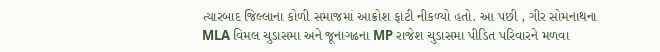ત્યારબાદ જિલ્લાના કોળી સમાજમાં આક્રોશ ફાટી નીકળ્યો હતો. આ પછી , ગીર સોમનાથના MLA વિમલ ચુડાસમા અને જૂનાગઢના MP રાજેશ ચુડાસમા પીડિત પરિવારને મળવા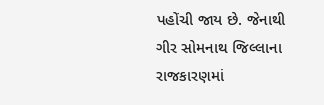પહોંચી જાય છે. જેનાથી ગીર સોમનાથ જિલ્લાના રાજકારણમાં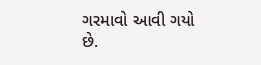ગરમાવો આવી ગયો છે.